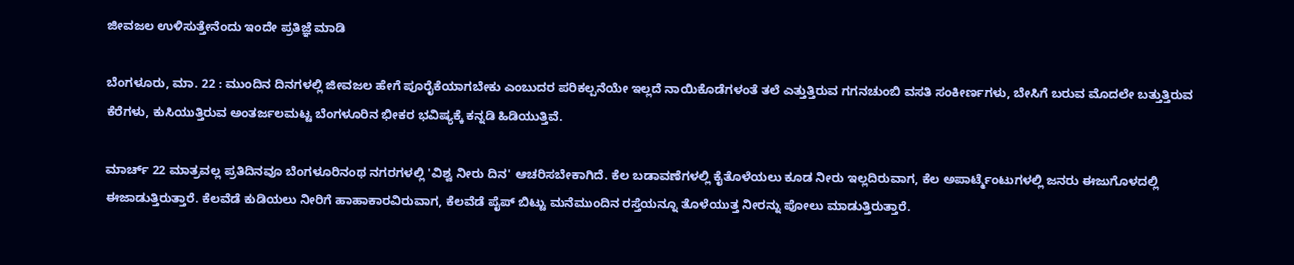ಜೀವಜಲ ಉಳಿಸುತ್ತೇನೆಂದು ಇಂದೇ ಪ್ರತಿಜ್ಞೆ ಮಾಡಿ

ಬೆಂಗಳೂರು, ಮಾ. 22 : ಮುಂದಿನ ದಿನಗಳಲ್ಲಿ ಜೀವಜಲ ಹೇಗೆ ಪೂರೈಕೆಯಾಗಬೇಕು ಎಂಬುದರ ಪರಿಕಲ್ಪನೆಯೇ ಇಲ್ಲದೆ ನಾಯಿಕೊಡೆಗಳಂತೆ ತಲೆ ಎತ್ತುತ್ತಿರುವ ಗಗನಚುಂಬಿ ವಸತಿ ಸಂಕೀರ್ಣಗಳು, ಬೇಸಿಗೆ ಬರುವ ಮೊದಲೇ ಬತ್ತುತ್ತಿರುವ ಕೆರೆಗಳು, ಕುಸಿಯುತ್ತಿರುವ ಅಂತರ್ಜಲಮಟ್ಟ ಬೆಂಗಳೂರಿನ ಭೀಕರ ಭವಿಷ್ಯಕ್ಕೆ ಕನ್ನಡಿ ಹಿಡಿಯುತ್ತಿವೆ.

ಮಾರ್ಚ್ 22 ಮಾತ್ರವಲ್ಲ ಪ್ರತಿದಿನವೂ ಬೆಂಗಳೂರಿನಂಥ ನಗರಗಳಲ್ಲಿ 'ವಿಶ್ವ ನೀರು ದಿನ' ಆಚರಿಸಬೇಕಾಗಿದೆ. ಕೆಲ ಬಡಾವಣೆಗಳಲ್ಲಿ ಕೈತೊಳೆಯಲು ಕೂಡ ನೀರು ಇಲ್ಲದಿರುವಾಗ, ಕೆಲ ಅಪಾರ್ಟ್ಮೆಂಟುಗಳಲ್ಲಿ ಜನರು ಈಜುಗೊಳದಲ್ಲಿ ಈಜಾಡುತ್ತಿರುತ್ತಾರೆ. ಕೆಲವೆಡೆ ಕುಡಿಯಲು ನೀರಿಗೆ ಹಾಹಾಕಾರವಿರುವಾಗ, ಕೆಲವೆಡೆ ಪೈಪ್ ಬಿಟ್ಟು ಮನೆಮುಂದಿನ ರಸ್ತೆಯನ್ನೂ ತೊಳೆಯುತ್ತ ನೀರನ್ನು ಪೋಲು ಮಾಡುತ್ತಿರುತ್ತಾರೆ.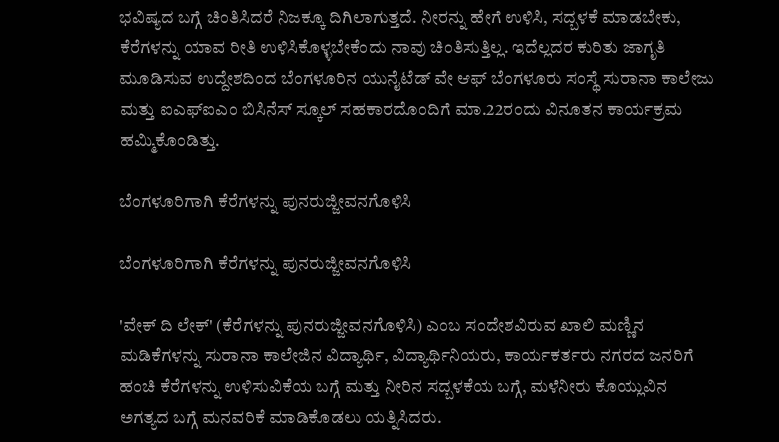ಭವಿಷ್ಯದ ಬಗ್ಗೆ ಚಿಂತಿಸಿದರೆ ನಿಜಕ್ಕೂ ದಿಗಿಲಾಗುತ್ತದೆ. ನೀರನ್ನು ಹೇಗೆ ಉಳಿಸಿ, ಸದ್ಬಳಕೆ ಮಾಡಬೇಕು, ಕೆರೆಗಳನ್ನು ಯಾವ ರೀತಿ ಉಳಿಸಿಕೊಳ್ಳಬೇಕೆಂದು ನಾವು ಚಿಂತಿಸುತ್ತಿಲ್ಲ. ಇದೆಲ್ಲದರ ಕುರಿತು ಜಾಗೃತಿ ಮೂಡಿಸುವ ಉದ್ದೇಶದಿಂದ ಬೆಂಗಳೂರಿನ ಯುನೈಟೆಡ್ ವೇ ಆಫ್ ಬೆಂಗಳೂರು ಸಂಸ್ಥೆ ಸುರಾನಾ ಕಾಲೇಜು ಮತ್ತು ಐಎಫ್ಐಎಂ ಬಿಸಿನೆಸ್ ಸ್ಕೂಲ್ ಸಹಕಾರದೊಂದಿಗೆ ಮಾ.22ರಂದು ವಿನೂತನ ಕಾರ್ಯಕ್ರಮ ಹಮ್ಮಿಕೊಂಡಿತ್ತು.

ಬೆಂಗಳೂರಿಗಾಗಿ ಕೆರೆಗಳನ್ನು ಪುನರುಜ್ಜೀವನಗೊಳಿಸಿ

ಬೆಂಗಳೂರಿಗಾಗಿ ಕೆರೆಗಳನ್ನು ಪುನರುಜ್ಜೀವನಗೊಳಿಸಿ

'ವೇಕ್ ದಿ ಲೇಕ್' (ಕೆರೆಗಳನ್ನು ಪುನರುಜ್ಜೀವನಗೊಳಿಸಿ) ಎಂಬ ಸಂದೇಶವಿರುವ ಖಾಲಿ ಮಣ್ಣಿನ ಮಡಿಕೆಗಳನ್ನು ಸುರಾನಾ ಕಾಲೇಜಿನ ವಿದ್ಯಾರ್ಥಿ, ವಿದ್ಯಾರ್ಥಿನಿಯರು, ಕಾರ್ಯಕರ್ತರು ನಗರದ ಜನರಿಗೆ ಹಂಚಿ ಕೆರೆಗಳನ್ನು ಉಳಿಸುವಿಕೆಯ ಬಗ್ಗೆ ಮತ್ತು ನೀರಿನ ಸದ್ಬಳಕೆಯ ಬಗ್ಗೆ, ಮಳೆನೀರು ಕೊಯ್ಲುವಿನ ಅಗತ್ಯದ ಬಗ್ಗೆ ಮನವರಿಕೆ ಮಾಡಿಕೊಡಲು ಯತ್ನಿಸಿದರು.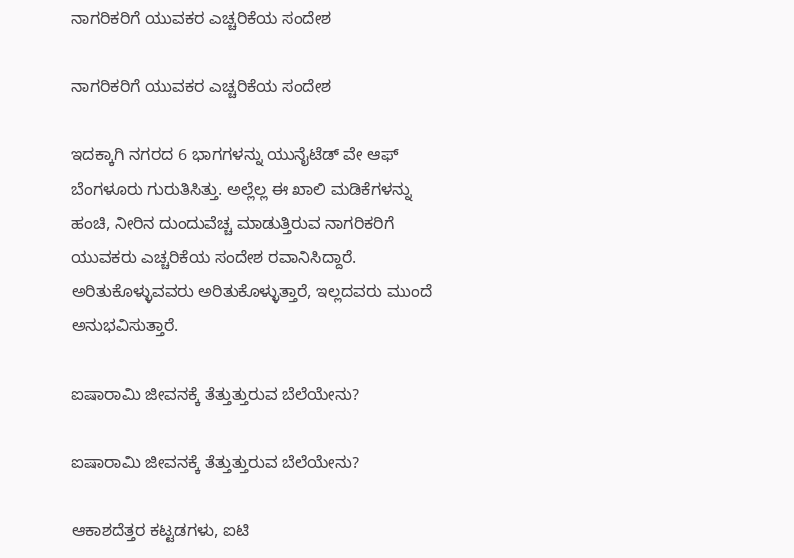ನಾಗರಿಕರಿಗೆ ಯುವಕರ ಎಚ್ಚರಿಕೆಯ ಸಂದೇಶ

ನಾಗರಿಕರಿಗೆ ಯುವಕರ ಎಚ್ಚರಿಕೆಯ ಸಂದೇಶ

ಇದಕ್ಕಾಗಿ ನಗರದ 6 ಭಾಗಗಳನ್ನು ಯುನೈಟೆಡ್ ವೇ ಆಫ್ ಬೆಂಗಳೂರು ಗುರುತಿಸಿತ್ತು. ಅಲ್ಲೆಲ್ಲ ಈ ಖಾಲಿ ಮಡಿಕೆಗಳನ್ನು ಹಂಚಿ, ನೀರಿನ ದುಂದುವೆಚ್ಚ ಮಾಡುತ್ತಿರುವ ನಾಗರಿಕರಿಗೆ ಯುವಕರು ಎಚ್ಚರಿಕೆಯ ಸಂದೇಶ ರವಾನಿಸಿದ್ದಾರೆ. ಅರಿತುಕೊಳ್ಳುವವರು ಅರಿತುಕೊಳ್ಳುತ್ತಾರೆ, ಇಲ್ಲದವರು ಮುಂದೆ ಅನುಭವಿಸುತ್ತಾರೆ.

ಐಷಾರಾಮಿ ಜೀವನಕ್ಕೆ ತೆತ್ತುತ್ತುರುವ ಬೆಲೆಯೇನು?

ಐಷಾರಾಮಿ ಜೀವನಕ್ಕೆ ತೆತ್ತುತ್ತುರುವ ಬೆಲೆಯೇನು?

ಆಕಾಶದೆತ್ತರ ಕಟ್ಟಡಗಳು, ಐಟಿ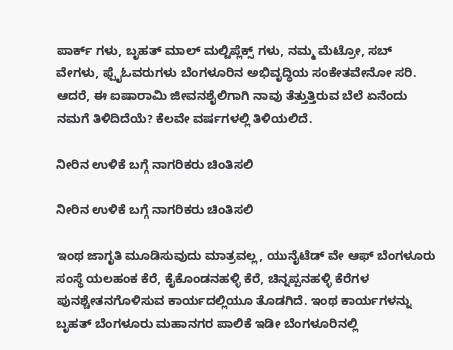ಪಾರ್ಕ್ ಗಳು, ಬೃಹತ್ ಮಾಲ್ ಮಲ್ಟಿಪ್ಲೆಕ್ಸ್ ಗಳು, ನಮ್ಮ ಮೆಟ್ರೋ, ಸಬ್ ವೇಗಳು, ಫ್ಪೈಓವರುಗಳು ಬೆಂಗಳೂರಿನ ಅಭಿವೃದ್ಧಿಯ ಸಂಕೇತವೇನೋ ಸರಿ. ಆದರೆ, ಈ ಐಷಾರಾಮಿ ಜೀವನಶೈಲಿಗಾಗಿ ನಾವು ತೆತ್ತುತ್ತಿರುವ ಬೆಲೆ ಏನೆಂದು ನಮಗೆ ತಿಳಿದಿದೆಯೆ? ಕೆಲವೇ ವರ್ಷಗಳಲ್ಲಿ ತಿಳಿಯಲಿದೆ.

ನೀರಿನ ಉಳಿಕೆ ಬಗ್ಗೆ ನಾಗರಿಕರು ಚಿಂತಿಸಲಿ

ನೀರಿನ ಉಳಿಕೆ ಬಗ್ಗೆ ನಾಗರಿಕರು ಚಿಂತಿಸಲಿ

ಇಂಥ ಜಾಗೃತಿ ಮೂಡಿಸುವುದು ಮಾತ್ರವಲ್ಲ, ಯುನೈಟೆಡ್ ವೇ ಆಫ್ ಬೆಂಗಳೂರು ಸಂಸ್ಥೆ ಯಲಹಂಕ ಕೆರೆ, ಕೈಕೊಂಡನಹಳ್ಳಿ ಕೆರೆ, ಚಿನ್ನಪ್ಪನಹಳ್ಳಿ ಕೆರೆಗಳ ಪುನಶ್ಚೇತನಗೊಳಿಸುವ ಕಾರ್ಯದಲ್ಲಿಯೂ ತೊಡಗಿದೆ. ಇಂಥ ಕಾರ್ಯಗಳನ್ನು ಬೃಹತ್ ಬೆಂಗಳೂರು ಮಹಾನಗರ ಪಾಲಿಕೆ ಇಡೀ ಬೆಂಗಳೂರಿನಲ್ಲಿ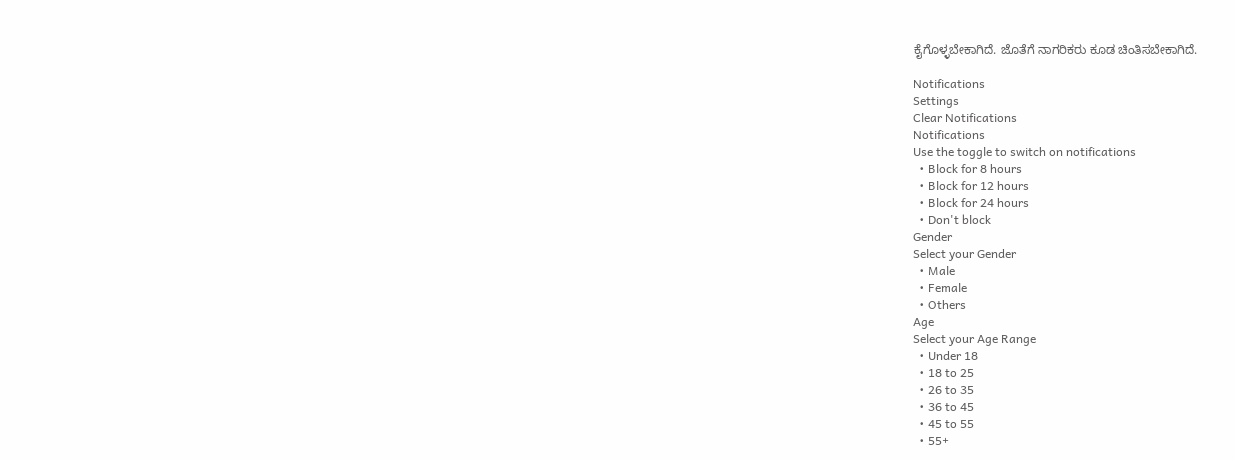ಕೈಗೊಳ್ಳಬೇಕಾಗಿದೆ. ಜೊತೆಗೆ ನಾಗರಿಕರು ಕೂಡ ಚಿಂತಿಸಬೇಕಾಗಿದೆ.

Notifications
Settings
Clear Notifications
Notifications
Use the toggle to switch on notifications
  • Block for 8 hours
  • Block for 12 hours
  • Block for 24 hours
  • Don't block
Gender
Select your Gender
  • Male
  • Female
  • Others
Age
Select your Age Range
  • Under 18
  • 18 to 25
  • 26 to 35
  • 36 to 45
  • 45 to 55
  • 55+